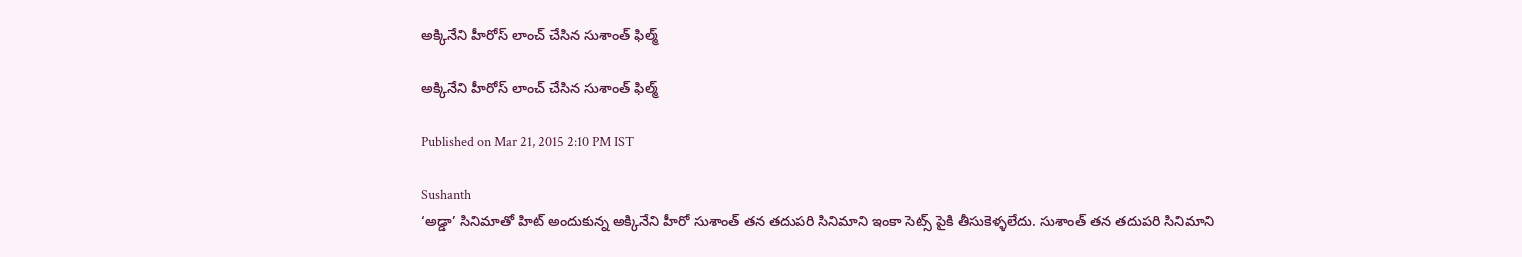అక్కినేని హీరోస్ లాంచ్ చేసిన సుశాంత్ ఫిల్మ్

అక్కినేని హీరోస్ లాంచ్ చేసిన సుశాంత్ ఫిల్మ్

Published on Mar 21, 2015 2:10 PM IST

Sushanth
‘అడ్డా’ సినిమాతో హిట్ అందుకున్న అక్కినేని హీరో సుశాంత్ తన తదుపరి సినిమాని ఇంకా సెట్స్ పైకి తీసుకెళ్ళలేదు. సుశాంత్ తన తదుపరి సినిమాని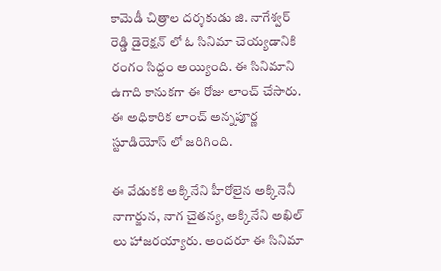కామెడీ చిత్రాల దర్శకుడు జి. నాగేశ్వర్ రెడ్డి డైరెక్షన్ లో ఓ సినిమా చెయ్యడానికి రంగం సిద్దం అయ్యింది. ఈ సినిమాని ఉగాది కానుకగా ఈ రోజు లాంచ్ చేసారు. ఈ అధికారిక లాంచ్ అన్నపూర్ణ స్టూడియోస్ లో జరిగింది.

ఈ వేడుకకి అక్కినేని హీరోలైన అక్కినెనీ నాగార్జున, నాగ చైతన్య, అక్కినేని అఖిల్ లు హాజరయ్యారు. అందరూ ఈ సినిమా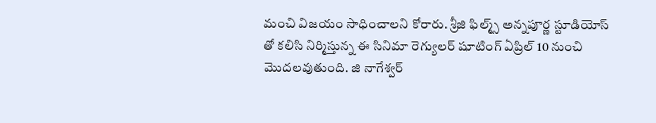మంచి విజయం సాధించాలని కోరారు. శ్రీజి ఫిల్మ్స్ అన్నపూర్ణ స్టూడియోస్ తో కలిసి నిర్మిస్తున్న ఈ సినిమా రెగ్యులర్ షూటింగ్ ఏప్రిల్ 10 నుంచి మొదలవుతుంది. జి నాగేశ్వర్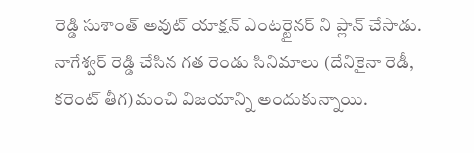రెడ్డి సుశాంత్ అవుట్ యాక్షన్ ఎంటర్టైనర్ ని ప్లాన్ చేసాడు. నాగేశ్వర్ రెడ్డి చేసిన గత రెండు సినిమాలు (దేనికైనా రెడీ, కరెంట్ తీగ)మంచి విజయాన్ని అందుకున్నాయి.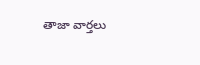తాజా వార్తలు